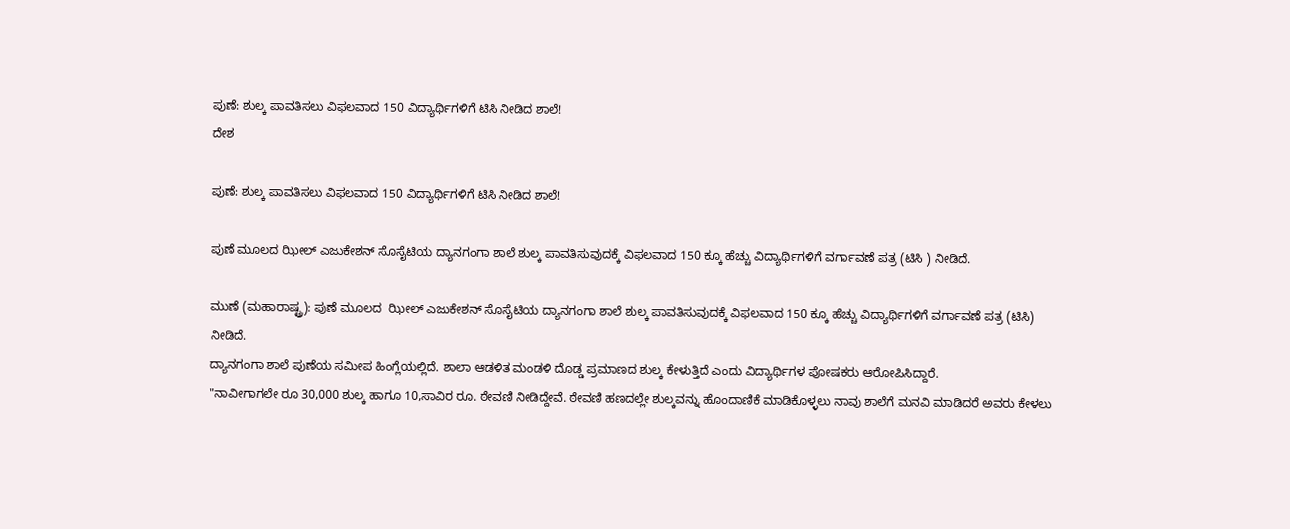ಪುಣೆ: ಶುಲ್ಕ ಪಾವತಿಸಲು ವಿಫಲವಾದ 150 ವಿದ್ಯಾರ್ಥಿಗಳಿಗೆ ಟಿಸಿ ನೀಡಿದ ಶಾಲೆ!
ದೇಶ

ಪುಣೆ: ಶುಲ್ಕ ಪಾವತಿಸಲು ವಿಫಲವಾದ 150 ವಿದ್ಯಾರ್ಥಿಗಳಿಗೆ ಟಿಸಿ ನೀಡಿದ ಶಾಲೆ!

ಪುಣೆ ಮೂಲದ ಝೀಲ್ ಎಜುಕೇಶನ್ ಸೊಸೈಟಿಯ ದ್ಯಾನಗಂಗಾ ಶಾಲೆ ಶುಲ್ಕ ಪಾವತಿಸುವುದಕ್ಕೆ ವಿಫಲವಾದ 150 ಕ್ಕೂ ಹೆಚ್ಚು ವಿದ್ಯಾರ್ಥಿಗಳಿಗೆ ವರ್ಗಾವಣೆ ಪತ್ರ (ಟಿಸಿ ) ನೀಡಿದೆ.

ಮುಣೆ (ಮಹಾರಾಷ್ಟ್ರ): ಪುಣೆ ಮೂಲದ  ಝೀಲ್ ಎಜುಕೇಶನ್ ಸೊಸೈಟಿಯ ದ್ಯಾನಗಂಗಾ ಶಾಲೆ ಶುಲ್ಕ ಪಾವತಿಸುವುದಕ್ಕೆ ವಿಫಲವಾದ 150 ಕ್ಕೂ ಹೆಚ್ಚು ವಿದ್ಯಾರ್ಥಿಗಳಿಗೆ ವರ್ಗಾವಣೆ ಪತ್ರ (ಟಿಸಿ) ನೀಡಿದೆ.
ದ್ಯಾನಗಂಗಾ ಶಾಲೆ ಪುಣೆಯ ಸಮೀಪ ಹಿಂಗ್ಲೆಯಲ್ಲಿದೆ. ಶಾಲಾ ಆಡಳಿತ ಮಂಡಳಿ ದೊಡ್ಡ ಪ್ರಮಾಣದ ಶುಲ್ಕ ಕೇಳುತ್ತಿದೆ ಎಂದು ವಿದ್ಯಾರ್ಥಿಗಳ ಪೋಷಕರು ಆರೋಪಿಸಿದ್ದಾರೆ.
"ನಾವೀಗಾಗಲೇ ರೂ 30,000 ಶುಲ್ಕ ಹಾಗೂ 10,ಸಾವಿರ ರೂ. ಠೇವಣಿ ನೀಡಿದ್ದೇವೆ. ಠೇವಣಿ ಹಣದಲ್ಲೇ ಶುಲ್ಕವನ್ನು ಹೊಂದಾಣಿಕೆ ಮಾಡಿಕೊಳ್ಳಲು ನಾವು ಶಾಲೆಗೆ ಮನವಿ ಮಾಡಿದರೆ ಅವರು ಕೇಳಲು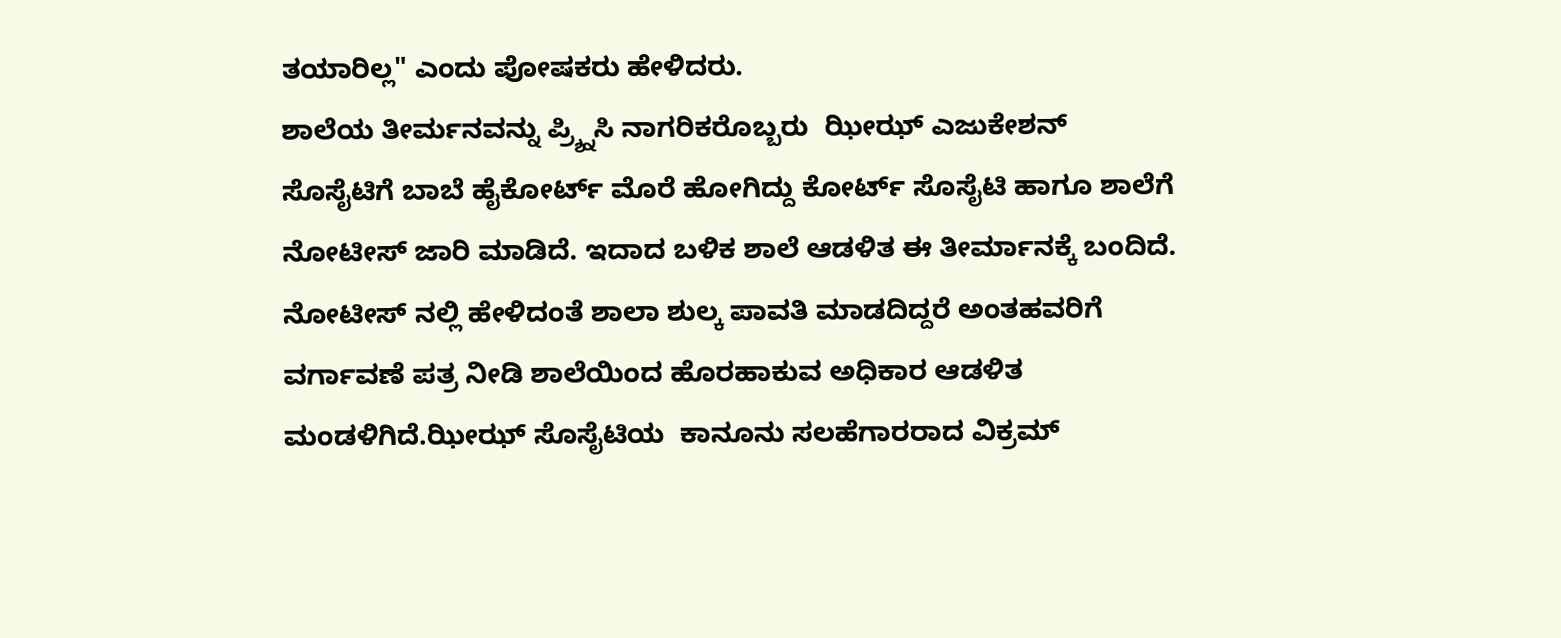ತಯಾರಿಲ್ಲ" ಎಂದು ಪೋಷಕರು ಹೇಳಿದರು.
ಶಾಲೆಯ ತೀರ್ಮನವನ್ನು ಪ್ರ್ಶ್ನಿಸಿ ನಾಗರಿಕರೊಬ್ಬರು  ಝೀಝ್ ಎಜುಕೇಶನ್ ಸೊಸೈಟಿಗೆ ಬಾಬೆ ಹೈಕೋರ್ಟ್ ಮೊರೆ ಹೋಗಿದ್ದು ಕೋರ್ಟ್ ಸೊಸೈಟಿ ಹಾಗೂ ಶಾಲೆಗೆ ನೋಟೀಸ್ ಜಾರಿ ಮಾಡಿದೆ. ಇದಾದ ಬಳಿಕ ಶಾಲೆ ಆಡಳಿತ ಈ ತೀರ್ಮಾನಕ್ಕೆ ಬಂದಿದೆ.
ನೋಟೀಸ್ ನಲ್ಲಿ ಹೇಳಿದಂತೆ ಶಾಲಾ ಶುಲ್ಕ ಪಾವತಿ ಮಾಡದಿದ್ದರೆ ಅಂತಹವರಿಗೆ ವರ್ಗಾವಣೆ ಪತ್ರ ನೀಡಿ ಶಾಲೆಯಿಂದ ಹೊರಹಾಕುವ ಅಧಿಕಾರ ಆಡಳಿತ ಮಂಡಳಿಗಿದೆ.ಝೀಝ್ ಸೊಸೈಟಿಯ  ಕಾನೂನು ಸಲಹೆಗಾರರಾದ ವಿಕ್ರಮ್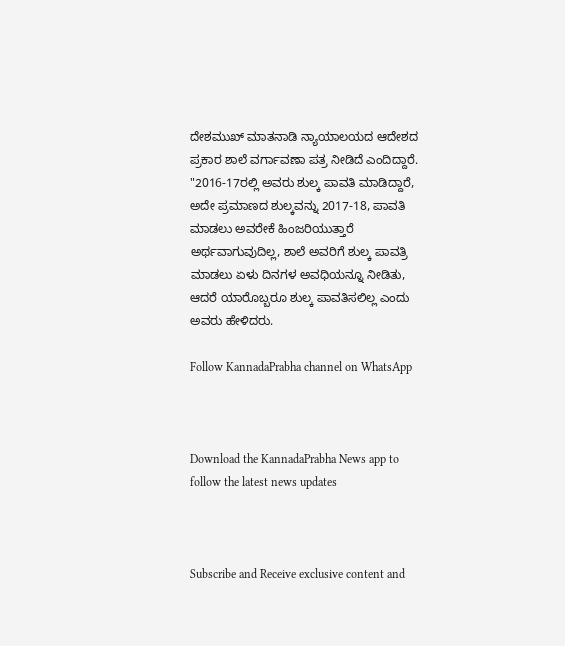ದೇಶಮುಖ್ ಮಾತನಾಡಿ ನ್ಯಾಯಾಲಯದ ಆದೇಶದ ಪ್ರಕಾರ ಶಾಲೆ ವರ್ಗಾವಣಾ ಪತ್ರ ನೀಡಿದೆ ಎಂದಿದ್ದಾರೆ.
"2016-17ರಲ್ಲಿ ಅವರು ಶುಲ್ಕ ಪಾವತಿ ಮಾಡಿದ್ದಾರೆ, ಅದೇ ಪ್ರಮಾಣದ ಶುಲ್ಕವನ್ನು 2017-18, ಪಾವತಿ ಮಾಡಲು ಅವರೇಕೆ ಹಿಂಜರಿಯುತ್ತಾರೆ ಅರ್ಥವಾಗುವುದಿಲ್ಲ, ಶಾಲೆ ಅವರಿಗೆ ಶುಲ್ಕ ಪಾವತ್ರಿ ಮಾಡಲು ಏಳು ದಿನಗಳ ಅವಧಿಯನ್ನೂ ನೀಡಿತು, ಆದರೆ ಯಾರೊಬ್ಬರೂ ಶುಲ್ಕ ಪಾವತಿಸಲಿಲ್ಲ ಎಂದು ಅವರು ಹೇಳಿದರು.

Follow KannadaPrabha channel on WhatsApp



Download the KannadaPrabha News app to follow the latest news updates



Subscribe and Receive exclusive content and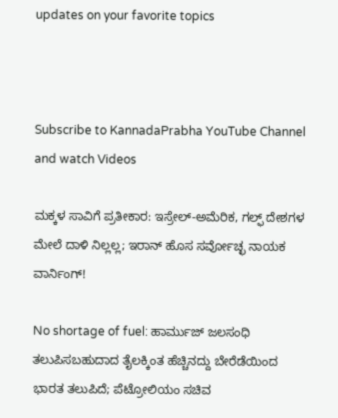updates on your favorite topics



Subscribe to KannadaPrabha YouTube Channel and watch Videos

ಮಕ್ಕಳ ಸಾವಿಗೆ ಪ್ರತೀಕಾರ: ಇಸ್ರೇಲ್-ಅಮೆರಿಕ, ಗಲ್ಫ್ ದೇಶಗಳ ಮೇಲೆ ದಾಳಿ ನಿಲ್ಲಲ್ಲ; ಇರಾನ್ ಹೊಸ ಸರ್ವೋಚ್ಛ ನಾಯಕ ವಾರ್ನಿಂಗ್!

No shortage of fuel: ಹಾರ್ಮುಜ್ ಜಲಸಂಧಿ ತಲುಪಿಸಬಹುದಾದ ತೈಲಕ್ಕಿಂತ ಹೆಚ್ಚಿನದ್ದು ಬೇರೆಡೆಯಿಂದ ಭಾರತ ತಲುಪಿದೆ; ಪೆಟ್ರೋಲಿಯಂ ಸಚಿವ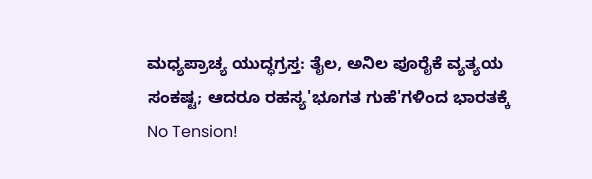ಮಧ್ಯಪ್ರಾಚ್ಯ ಯುದ್ಧಗ್ರಸ್ತ: ತೈಲ, ಅನಿಲ ಪೂರೈಕೆ ವ್ಯತ್ಯಯ ಸಂಕಷ್ಟ; ಆದರೂ ರಹಸ್ಯ'ಭೂಗತ ಗುಹೆ'ಗಳಿಂದ ಭಾರತಕ್ಕೆ No Tension!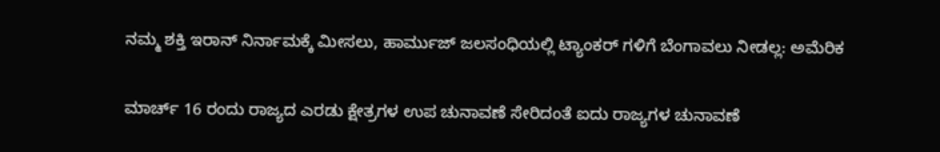ನಮ್ಮ ಶಕ್ತಿ ಇರಾನ್ ನಿರ್ನಾಮಕ್ಕೆ ಮೀಸಲು, ಹಾರ್ಮುಜ್ ಜಲಸಂಧಿಯಲ್ಲಿ ಟ್ಯಾಂಕರ್ ಗಳಿಗೆ ಬೆಂಗಾವಲು ನೀಡಲ್ಲ: ಅಮೆರಿಕ

ಮಾರ್ಚ್ 16 ರಂದು ರಾಜ್ಯದ ಎರಡು ಕ್ಷೇತ್ರಗಳ ಉಪ ಚುನಾವಣೆ ಸೇರಿದಂತೆ ಐದು ರಾಜ್ಯಗಳ ಚುನಾವಣೆ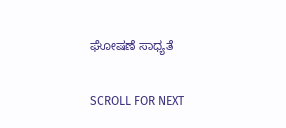ಘೋಷಣೆ ಸಾಧ್ಯತೆ

SCROLL FOR NEXT